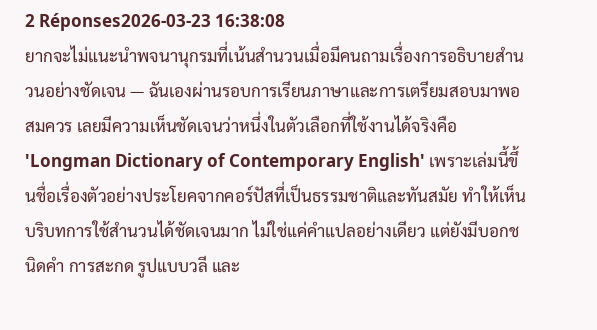2 Réponses2026-03-23 16:38:08
ยากจะไม่แนะนำพจนานุกรมที่เน้นสำนวนเมื่อมีคนถามเรื่องการอธิบายสำนวนอย่างชัดเจน — ฉันเองผ่านรอบการเรียนภาษาและการเตรียมสอบมาพอสมควร เลยมีความเห็นชัดเจนว่าหนึ่งในตัวเลือกที่ใช้งานได้จริงคือ 'Longman Dictionary of Contemporary English' เพราะเล่มนี้ขึ้นชื่อเรื่องตัวอย่างประโยคจากคอร์ปัสที่เป็นธรรมชาติและทันสมัย ทำให้เห็นบริบทการใช้สำนวนได้ชัดเจนมาก ไม่ใช่แค่คำแปลอย่างเดียว แต่ยังมีบอกชนิดคำ การสะกด รูปแบบวลี และ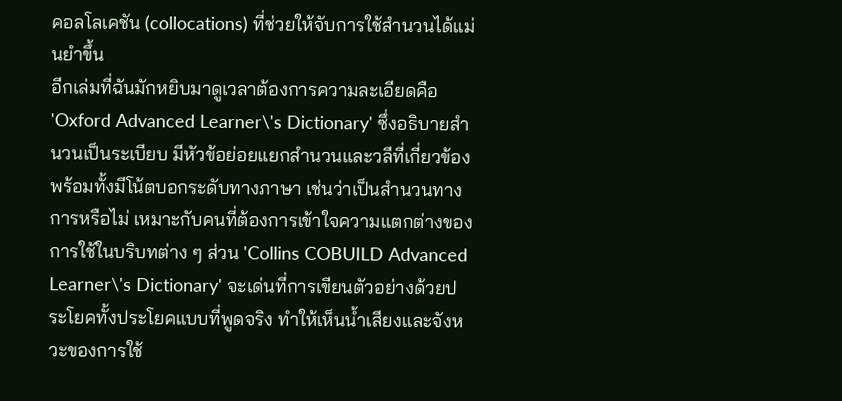คอลโลเคชัน (collocations) ที่ช่วยให้จับการใช้สำนวนได้แม่นยำขึ้น
อีกเล่มที่ฉันมักหยิบมาดูเวลาต้องการความละเอียดคือ 'Oxford Advanced Learner\'s Dictionary' ซึ่งอธิบายสำนวนเป็นระเบียบ มีหัวข้อย่อยแยกสำนวนและวลีที่เกี่ยวข้อง พร้อมทั้งมีโน้ตบอกระดับทางภาษา เช่นว่าเป็นสำนวนทางการหรือไม่ เหมาะกับคนที่ต้องการเข้าใจความแตกต่างของการใช้ในบริบทต่าง ๆ ส่วน 'Collins COBUILD Advanced Learner\'s Dictionary' จะเด่นที่การเขียนตัวอย่างด้วยประโยคทั้งประโยคแบบที่พูดจริง ทำให้เห็นน้ำเสียงและจังหวะของการใช้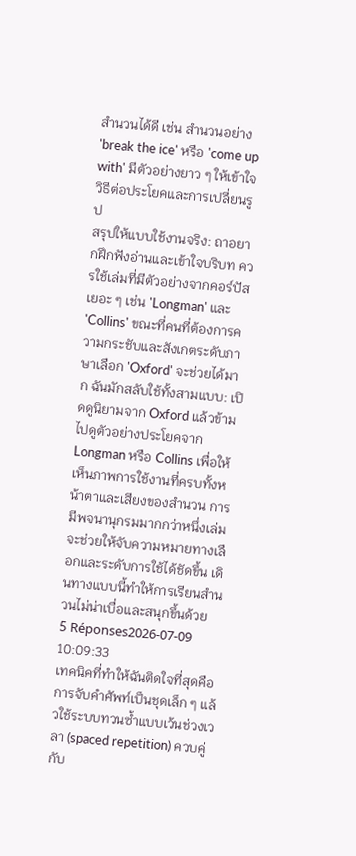สำนวนได้ดี เช่น สำนวนอย่าง 'break the ice' หรือ 'come up with' มีตัวอย่างยาว ๆ ให้เข้าใจวิธีต่อประโยคและการเปลี่ยนรูป
สรุปให้แบบใช้งานจริง: ถาอยากฝึกฟังอ่านและเข้าใจบริบท ควรใช้เล่มที่มีตัวอย่างจากคอร์ปัสเยอะ ๆ เช่น 'Longman' และ 'Collins' ขณะที่คนที่ต้องการความกระชับและสังเกตระดับภาษาเลือก 'Oxford' จะช่วยได้มาก ฉันมักสลับใช้ทั้งสามแบบ: เปิดดูนิยามจาก Oxford แล้วข้ามไปดูตัวอย่างประโยคจาก Longman หรือ Collins เพื่อให้เห็นภาพการใช้งานที่ครบทั้งหน้าตาและเสียงของสำนวน การมีพจนานุกรมมากกว่าหนึ่งเล่มจะช่วยให้จับความหมายทางเลือกและระดับการใช้ได้ชัดขึ้น เดินทางแบบนี้ทำให้การเรียนสำนวนไม่น่าเบื่อและสนุกขึ้นด้วย
5 Réponses2026-07-09 10:09:33
เทคนิคที่ทำให้ฉันติดใจที่สุดคือการจับคำศัพท์เป็นชุดเล็ก ๆ แล้วใช้ระบบทวนซ้ำแบบเว้นช่วงเวลา (spaced repetition) ควบคู่กับ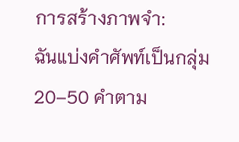การสร้างภาพจำ:
ฉันแบ่งคำศัพท์เป็นกลุ่ม 20–50 คำตาม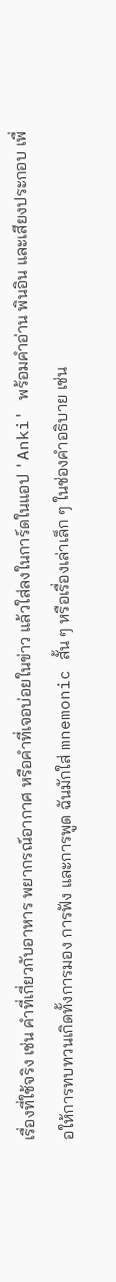เรื่องที่ใช้จริง เช่น คำที่เกี่ยวกับอาหาร พยากรณ์อากาศ หรือคำที่เจอบ่อยในข่าว แล้วใส่ลงในการ์ดในแอป 'Anki' พร้อมคำอ่าน พินอิน และเสียงประกอบ เพื่อให้การทบทวนเกิดทั้งการมอง การฟัง และการพูด ฉันมักใส่ mnemonic สั้น ๆ หรือเรื่องเล่าเล็ก ๆ ในช่องคำอธิบาย เช่น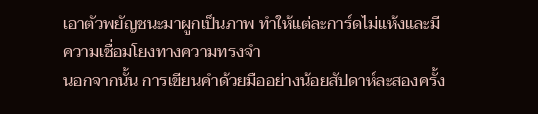เอาตัวพยัญชนะมาผูกเป็นภาพ ทำให้แต่ละการ์ดไม่แห้งและมีความเชื่อมโยงทางความทรงจำ
นอกจากนั้น การเขียนคำด้วยมืออย่างน้อยสัปดาห์ละสองครั้ง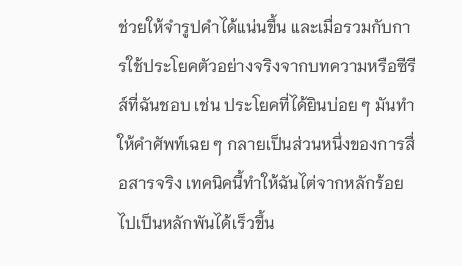ช่วยให้จำรูปคำได้แน่นขึ้น และเมื่อรวมกับการใช้ประโยคตัวอย่างจริงจากบทความหรือซีรีส์ที่ฉันชอบ เช่น ประโยคที่ได้ยินบ่อย ๆ มันทำให้คำศัพท์เฉย ๆ กลายเป็นส่วนหนึ่งของการสื่อสารจริง เทคนิคนี้ทำให้ฉันไต่จากหลักร้อยไปเป็นหลักพันได้เร็วขึ้น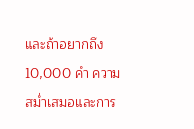และถ้าอยากถึง 10,000 คำ ความสม่ำเสมอและการ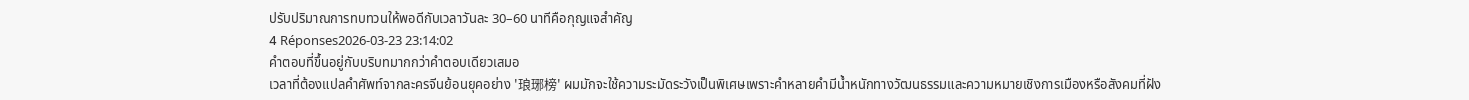ปรับปริมาณการทบทวนให้พอดีกับเวลาวันละ 30–60 นาทีคือกุญแจสำคัญ
4 Réponses2026-03-23 23:14:02
คำตอบที่ขึ้นอยู่กับบริบทมากกว่าคำตอบเดียวเสมอ
เวลาที่ต้องแปลคำศัพท์จากละครจีนย้อนยุคอย่าง '琅琊榜' ผมมักจะใช้ความระมัดระวังเป็นพิเศษเพราะคำหลายคำมีน้ำหนักทางวัฒนธรรมและความหมายเชิงการเมืองหรือสังคมที่ฝัง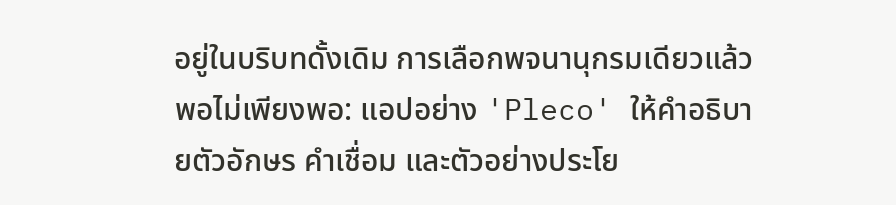อยู่ในบริบทดั้งเดิม การเลือกพจนานุกรมเดียวแล้วพอไม่เพียงพอ: แอปอย่าง 'Pleco' ให้คำอธิบายตัวอักษร คำเชื่อม และตัวอย่างประโย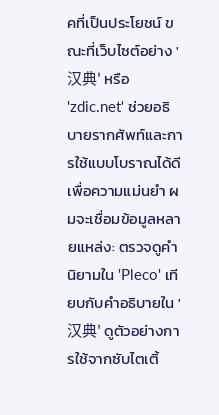คที่เป็นประโยชน์ ขณะที่เว็บไซต์อย่าง '汉典' หรือ 'zdic.net' ช่วยอธิบายรากศัพท์และการใช้แบบโบราณได้ดี
เพื่อความแม่นยำ ผมจะเชื่อมข้อมูลหลายแหล่ง: ตรวจดูคำนิยามใน 'Pleco' เทียบกับคำอธิบายใน '汉典' ดูตัวอย่างการใช้จากซับไตเติ้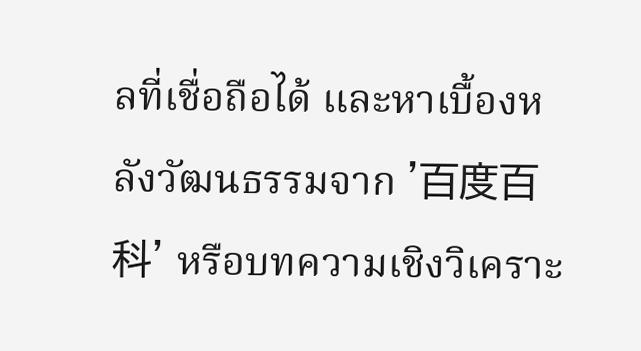ลที่เชื่อถือได้ และหาเบื้องหลังวัฒนธรรมจาก '百度百科' หรือบทความเชิงวิเคราะ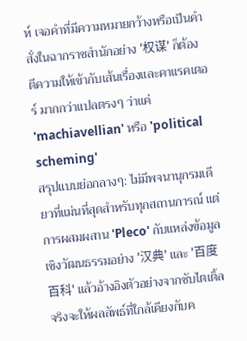ห์ เจอคำที่มีความหมายกว้างหรือเป็นคำสั่งในฉากราชสำนักอย่าง '权谋' ก็ต้องตีความให้เข้ากับเส้นเรื่องและคาแรคเตอร์ มากกว่าแปลตรงๆ ว่าแค่ 'machiavellian' หรือ 'political scheming'
สรุปแบบย่อกลางๆ: ไม่มีพจนานุกรมเดียวที่แม่นที่สุดสำหรับทุกสถานการณ์ แต่การผสมผสาน 'Pleco' กับแหล่งข้อมูลเชิงวัฒนธรรมอย่าง '汉典' และ '百度百科' แล้วอ้างอิงตัวอย่างจากซับไตเติ้ลจริงจะให้ผลลัพธ์ที่ใกล้เคียงกับค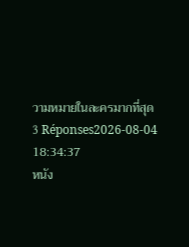วามหมายในละครมากที่สุด
3 Réponses2026-08-04 18:34:37
หนัง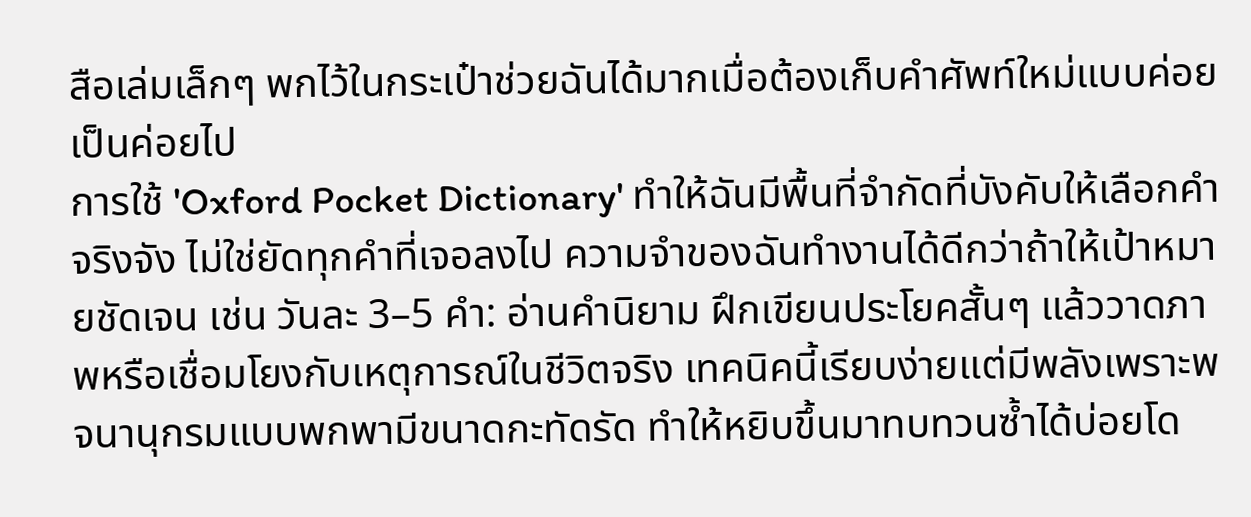สือเล่มเล็กๆ พกไว้ในกระเป๋าช่วยฉันได้มากเมื่อต้องเก็บคำศัพท์ใหม่แบบค่อยเป็นค่อยไป
การใช้ 'Oxford Pocket Dictionary' ทำให้ฉันมีพื้นที่จำกัดที่บังคับให้เลือกคำจริงจัง ไม่ใช่ยัดทุกคำที่เจอลงไป ความจำของฉันทำงานได้ดีกว่าถ้าให้เป้าหมายชัดเจน เช่น วันละ 3–5 คำ: อ่านคำนิยาม ฝึกเขียนประโยคสั้นๆ แล้ววาดภาพหรือเชื่อมโยงกับเหตุการณ์ในชีวิตจริง เทคนิคนี้เรียบง่ายแต่มีพลังเพราะพจนานุกรมแบบพกพามีขนาดกะทัดรัด ทำให้หยิบขึ้นมาทบทวนซ้ำได้บ่อยโด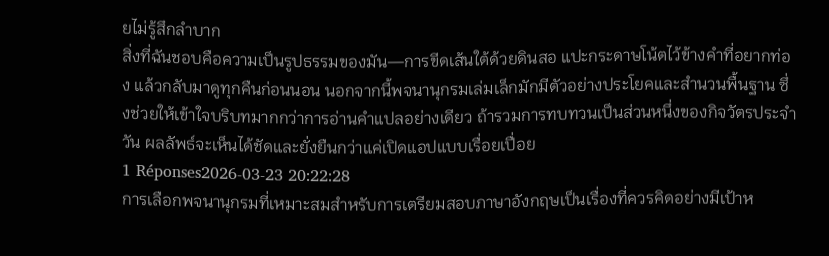ยไม่รู้สึกลำบาก
สิ่งที่ฉันชอบคือความเป็นรูปธรรมของมัน—การขีดเส้นใต้ด้วยดินสอ แปะกระดาษโน้ตไว้ข้างคำที่อยากท่อง แล้วกลับมาดูทุกคืนก่อนนอน นอกจากนี้พจนานุกรมเล่มเล็กมักมีตัวอย่างประโยคและสำนวนพื้นฐาน ซึ่งช่วยให้เข้าใจบริบทมากกว่าการอ่านคำแปลอย่างเดียว ถ้ารวมการทบทวนเป็นส่วนหนึ่งของกิจวัตรประจำวัน ผลลัพธ์จะเห็นได้ชัดและยั่งยืนกว่าแค่เปิดแอปแบบเรื่อยเปื่อย
1 Réponses2026-03-23 20:22:28
การเลือกพจนานุกรมที่เหมาะสมสำหรับการเตรียมสอบภาษาอังกฤษเป็นเรื่องที่ควรคิดอย่างมีเป้าห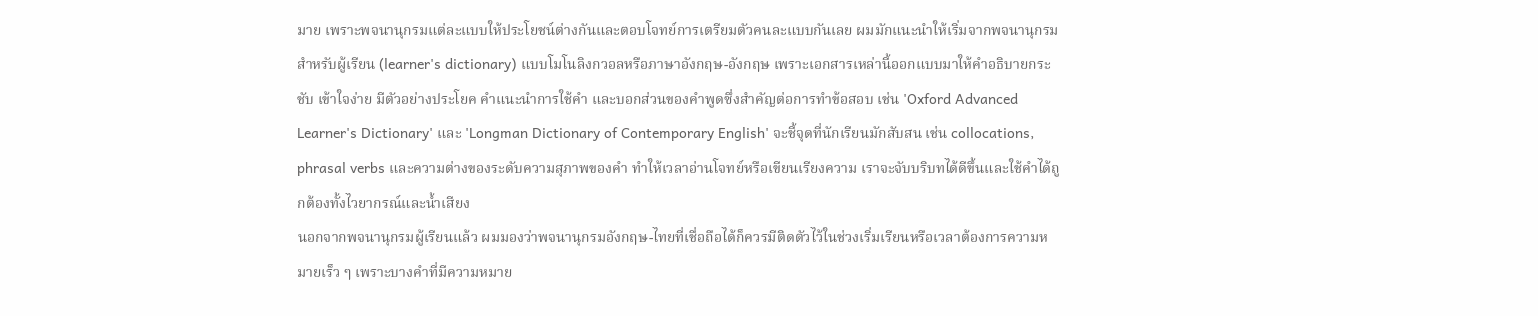มาย เพราะพจนานุกรมแต่ละแบบให้ประโยชน์ต่างกันและตอบโจทย์การเตรียมตัวคนละแบบกันเลย ผมมักแนะนำให้เริ่มจากพจนานุกรมสำหรับผู้เรียน (learner's dictionary) แบบโมโนลิงกวอลหรือภาษาอังกฤษ-อังกฤษ เพราะเอกสารเหล่านี้ออกแบบมาให้คำอธิบายกระชับ เข้าใจง่าย มีตัวอย่างประโยค คำแนะนำการใช้คำ และบอกส่วนของคำพูดซึ่งสำคัญต่อการทำข้อสอบ เช่น 'Oxford Advanced Learner's Dictionary' และ 'Longman Dictionary of Contemporary English' จะชี้จุดที่นักเรียนมักสับสน เช่น collocations, phrasal verbs และความต่างของระดับความสุภาพของคำ ทำให้เวลาอ่านโจทย์หรือเขียนเรียงความ เราจะจับบริบทได้ดีขึ้นและใช้คำได้ถูกต้องทั้งไวยากรณ์และน้ำเสียง
นอกจากพจนานุกรมผู้เรียนแล้ว ผมมองว่าพจนานุกรมอังกฤษ-ไทยที่เชื่อถือได้ก็ควรมีติดตัวไว้ในช่วงเริ่มเรียนหรือเวลาต้องการความหมายเร็ว ๆ เพราะบางคำที่มีความหมาย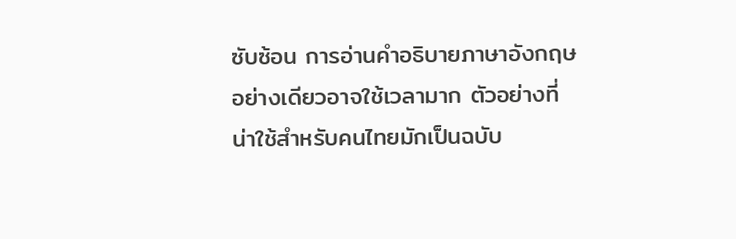ซับซ้อน การอ่านคำอธิบายภาษาอังกฤษอย่างเดียวอาจใช้เวลามาก ตัวอย่างที่น่าใช้สำหรับคนไทยมักเป็นฉบับ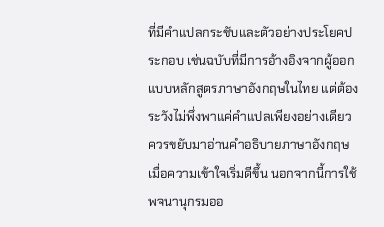ที่มีคำแปลกระชับและตัวอย่างประโยคประกอบ เช่นฉบับที่มีการอ้างอิงจากผู้ออกแบบหลักสูตรภาษาอังกฤษในไทย แต่ต้องระวังไม่พึ่งพาแค่คำแปลเพียงอย่างเดียว ควรขยับมาอ่านคำอธิบายภาษาอังกฤษเมื่อความเข้าใจเริ่มดีขึ้น นอกจากนี้การใช้พจนานุกรมออ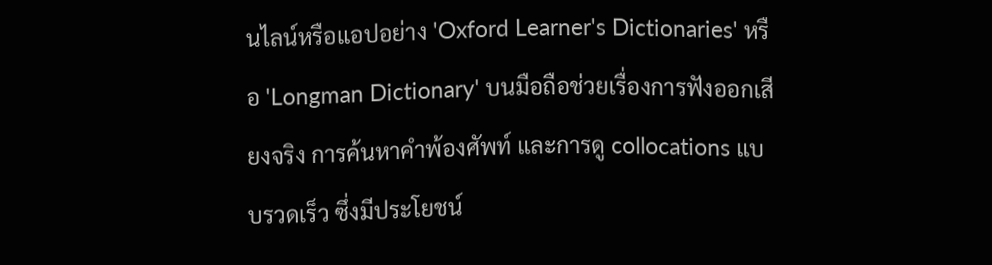นไลน์หรือแอปอย่าง 'Oxford Learner's Dictionaries' หรือ 'Longman Dictionary' บนมือถือช่วยเรื่องการฟังออกเสียงจริง การค้นหาคำพ้องศัพท์ และการดู collocations แบบรวดเร็ว ซึ่งมีประโยชน์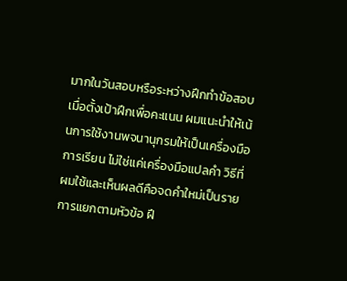มากในวันสอบหรือระหว่างฝึกทำข้อสอบ
เมื่อตั้งเป้าฝึกเพื่อคะแนน ผมแนะนำให้เน้นการใช้งานพจนานุกรมให้เป็นเครื่องมือการเรียน ไม่ใช่แค่เครื่องมือแปลคำ วิธีที่ผมใช้และเห็นผลดีคือจดคำใหม่เป็นรายการแยกตามหัวข้อ ฝึ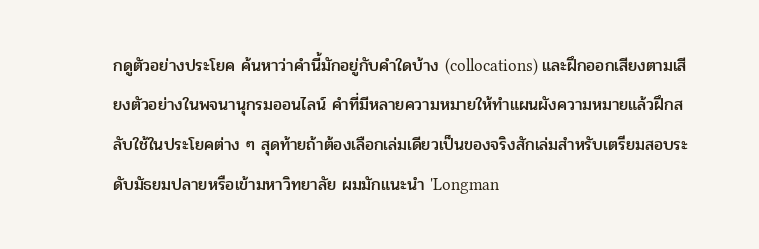กดูตัวอย่างประโยค ค้นหาว่าคำนี้มักอยู่กับคำใดบ้าง (collocations) และฝึกออกเสียงตามเสียงตัวอย่างในพจนานุกรมออนไลน์ คำที่มีหลายความหมายให้ทำแผนผังความหมายแล้วฝึกสลับใช้ในประโยคต่าง ๆ สุดท้ายถ้าต้องเลือกเล่มเดียวเป็นของจริงสักเล่มสำหรับเตรียมสอบระดับมัธยมปลายหรือเข้ามหาวิทยาลัย ผมมักแนะนำ 'Longman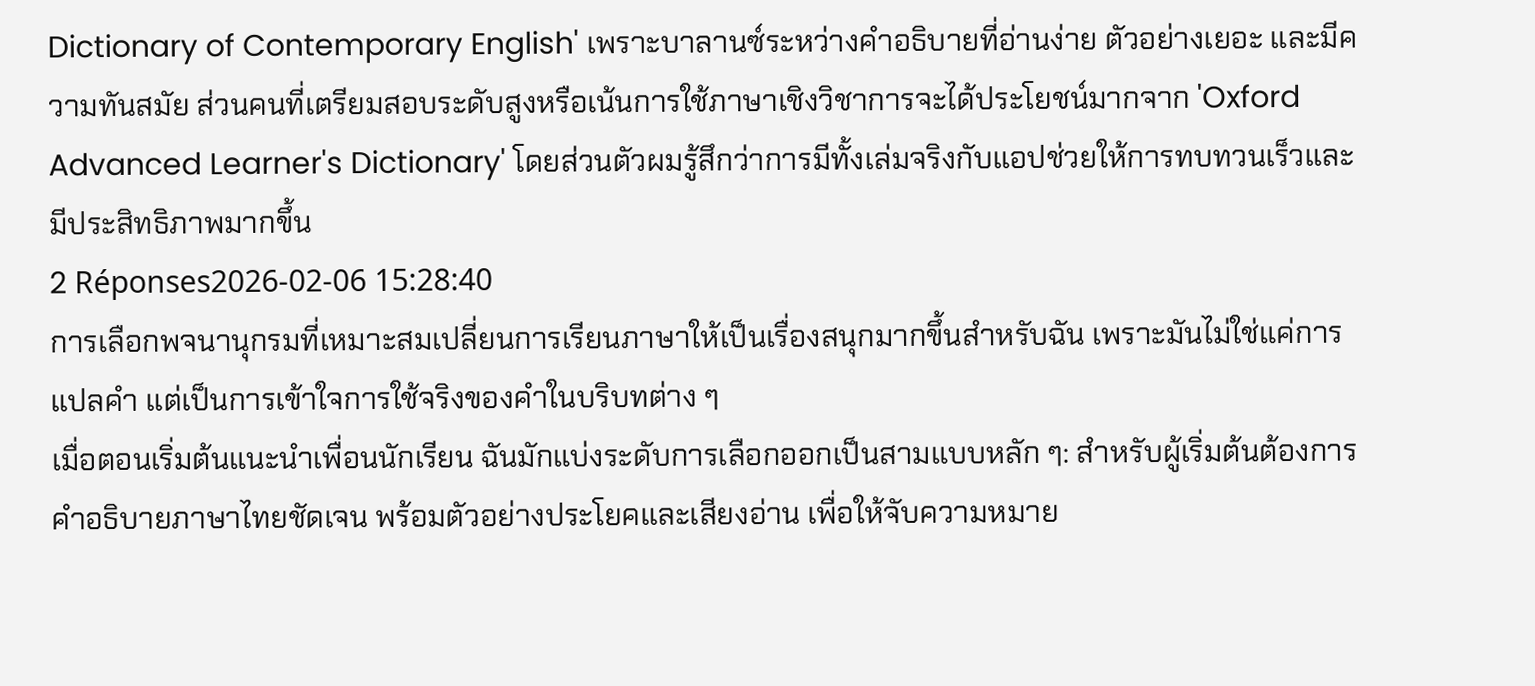Dictionary of Contemporary English' เพราะบาลานซ์ระหว่างคำอธิบายที่อ่านง่าย ตัวอย่างเยอะ และมีความทันสมัย ส่วนคนที่เตรียมสอบระดับสูงหรือเน้นการใช้ภาษาเชิงวิชาการจะได้ประโยชน์มากจาก 'Oxford Advanced Learner's Dictionary' โดยส่วนตัวผมรู้สึกว่าการมีทั้งเล่มจริงกับแอปช่วยให้การทบทวนเร็วและมีประสิทธิภาพมากขึ้น
2 Réponses2026-02-06 15:28:40
การเลือกพจนานุกรมที่เหมาะสมเปลี่ยนการเรียนภาษาให้เป็นเรื่องสนุกมากขึ้นสำหรับฉัน เพราะมันไม่ใช่แค่การแปลคำ แต่เป็นการเข้าใจการใช้จริงของคำในบริบทต่าง ๆ
เมื่อตอนเริ่มต้นแนะนำเพื่อนนักเรียน ฉันมักแบ่งระดับการเลือกออกเป็นสามแบบหลัก ๆ: สำหรับผู้เริ่มต้นต้องการคำอธิบายภาษาไทยชัดเจน พร้อมตัวอย่างประโยคและเสียงอ่าน เพื่อให้จับความหมาย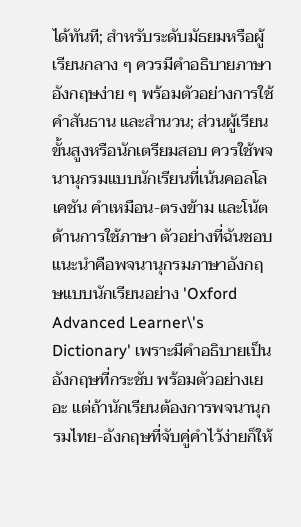ได้ทันที; สำหรับระดับมัธยมหรือผู้เรียนกลาง ๆ ควรมีคำอธิบายภาษาอังกฤษง่าย ๆ พร้อมตัวอย่างการใช้ คำสันธาน และสำนวน; ส่วนผู้เรียนขั้นสูงหรือนักเตรียมสอบ ควรใช้พจนานุกรมแบบนักเรียนที่เน้นคอลโลเคชัน คำเหมือน-ตรงข้าม และโน้ตด้านการใช้ภาษา ตัวอย่างที่ฉันชอบแนะนำคือพจนานุกรมภาษาอังกฤษแบบนักเรียนอย่าง 'Oxford Advanced Learner\'s Dictionary' เพราะมีคำอธิบายเป็นอังกฤษที่กระชับ พร้อมตัวอย่างเยอะ แต่ถ้านักเรียนต้องการพจนานุกรมไทย-อังกฤษที่จับคู่คำไว้ง่ายก็ให้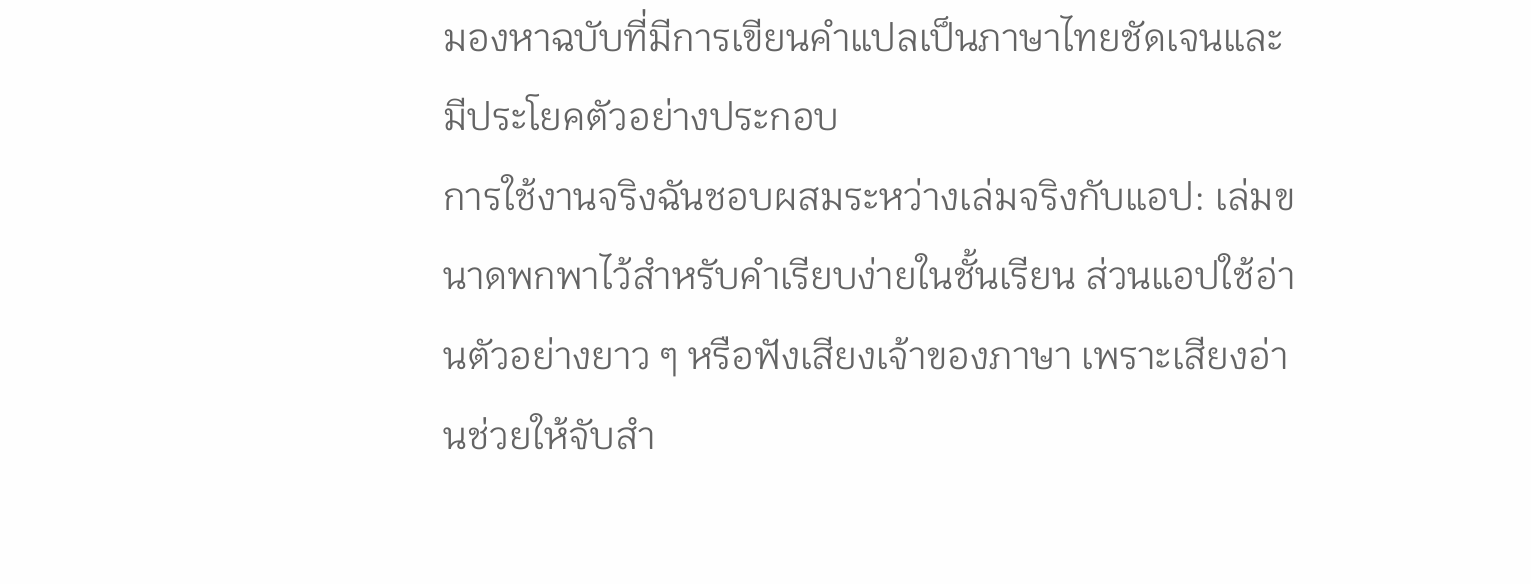มองหาฉบับที่มีการเขียนคำแปลเป็นภาษาไทยชัดเจนและมีประโยคตัวอย่างประกอบ
การใช้งานจริงฉันชอบผสมระหว่างเล่มจริงกับแอป: เล่มขนาดพกพาไว้สำหรับคำเรียบง่ายในชั้นเรียน ส่วนแอปใช้อ่านตัวอย่างยาว ๆ หรือฟังเสียงเจ้าของภาษา เพราะเสียงอ่านช่วยให้จับสำ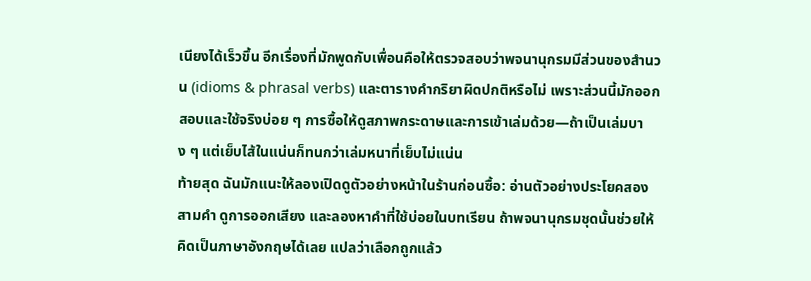เนียงได้เร็วขึ้น อีกเรื่องที่มักพูดกับเพื่อนคือให้ตรวจสอบว่าพจนานุกรมมีส่วนของสำนวน (idioms & phrasal verbs) และตารางคำกริยาผิดปกติหรือไม่ เพราะส่วนนี้มักออกสอบและใช้จริงบ่อย ๆ การซื้อให้ดูสภาพกระดาษและการเข้าเล่มด้วย—ถ้าเป็นเล่มบาง ๆ แต่เย็บไส้ในแน่นก็ทนกว่าเล่มหนาที่เย็บไม่แน่น
ท้ายสุด ฉันมักแนะให้ลองเปิดดูตัวอย่างหน้าในร้านก่อนซื้อ: อ่านตัวอย่างประโยคสองสามคำ ดูการออกเสียง และลองหาคำที่ใช้บ่อยในบทเรียน ถ้าพจนานุกรมชุดนั้นช่วยให้คิดเป็นภาษาอังกฤษได้เลย แปลว่าเลือกถูกแล้ว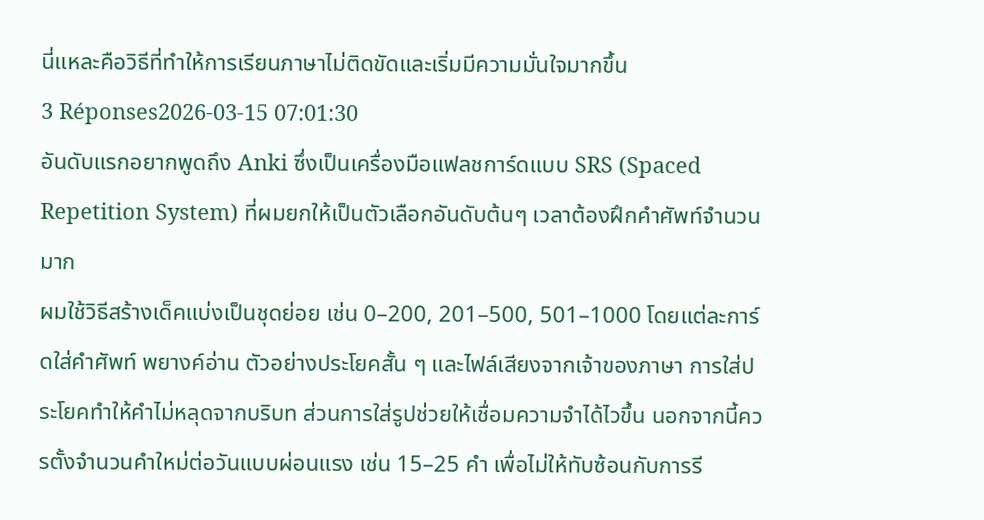นี่แหละคือวิธีที่ทำให้การเรียนภาษาไม่ติดขัดและเริ่มมีความมั่นใจมากขึ้น
3 Réponses2026-03-15 07:01:30
อันดับแรกอยากพูดถึง Anki ซึ่งเป็นเครื่องมือแฟลชการ์ดแบบ SRS (Spaced Repetition System) ที่ผมยกให้เป็นตัวเลือกอันดับต้นๆ เวลาต้องฝึกคำศัพท์จำนวนมาก
ผมใช้วิธีสร้างเด็คแบ่งเป็นชุดย่อย เช่น 0–200, 201–500, 501–1000 โดยแต่ละการ์ดใส่คำศัพท์ พยางค์อ่าน ตัวอย่างประโยคสั้น ๆ และไฟล์เสียงจากเจ้าของภาษา การใส่ประโยคทำให้คำไม่หลุดจากบริบท ส่วนการใส่รูปช่วยให้เชื่อมความจำได้ไวขึ้น นอกจากนี้ควรตั้งจำนวนคำใหม่ต่อวันแบบผ่อนแรง เช่น 15–25 คำ เพื่อไม่ให้ทับซ้อนกับการรี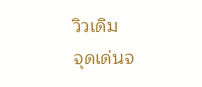วิวเดิม
จุดเด่นจ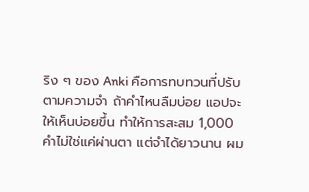ริง ๆ ของ Anki คือการทบทวนที่ปรับตามความจำ ถ้าคำไหนลืมบ่อย แอปจะให้เห็นบ่อยขึ้น ทำให้การสะสม 1,000 คำไม่ใช่แค่ผ่านตา แต่จำได้ยาวนาน ผม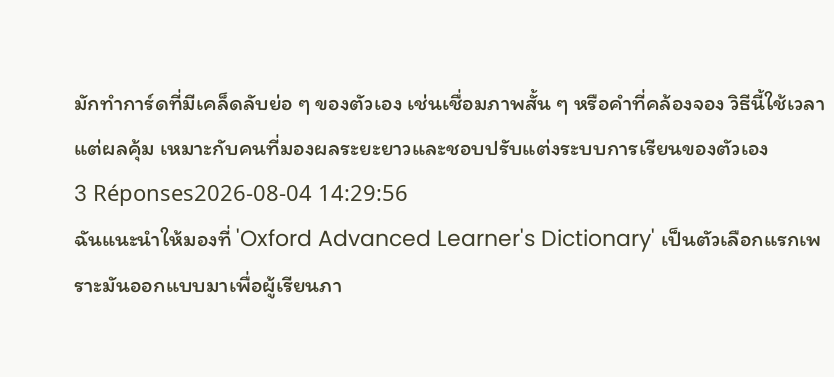มักทำการ์ดที่มีเคล็ดลับย่อ ๆ ของตัวเอง เช่นเชื่อมภาพสั้น ๆ หรือคำที่คล้องจอง วิธีนี้ใช้เวลาแต่ผลคุ้ม เหมาะกับคนที่มองผลระยะยาวและชอบปรับแต่งระบบการเรียนของตัวเอง
3 Réponses2026-08-04 14:29:56
ฉันแนะนำให้มองที่ 'Oxford Advanced Learner's Dictionary' เป็นตัวเลือกแรกเพราะมันออกแบบมาเพื่อผู้เรียนภา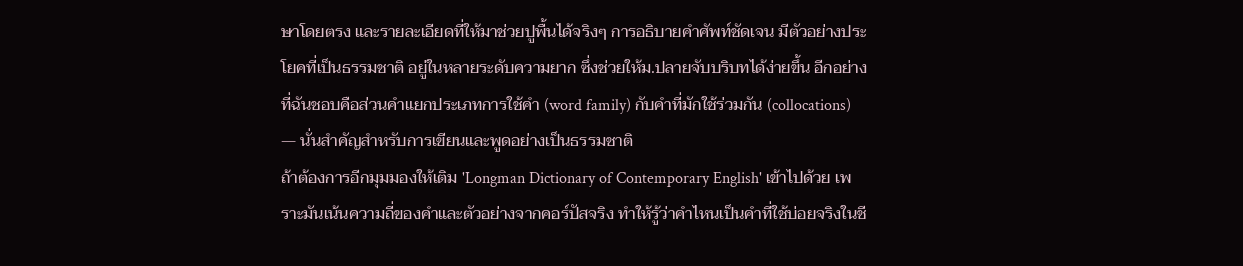ษาโดยตรง และรายละเอียดที่ให้มาช่วยปูพื้นได้จริงๆ การอธิบายคำศัพท์ชัดเจน มีตัวอย่างประโยคที่เป็นธรรมชาติ อยู่ในหลายระดับความยาก ซึ่งช่วยให้ม.ปลายจับบริบทได้ง่ายขึ้น อีกอย่างที่ฉันชอบคือส่วนคำแยกประเภทการใช้คำ (word family) กับคำที่มักใช้ร่วมกัน (collocations) — นั่นสำคัญสำหรับการเขียนและพูดอย่างเป็นธรรมชาติ
ถ้าต้องการอีกมุมมองให้เติม 'Longman Dictionary of Contemporary English' เข้าไปด้วย เพราะมันเน้นความถี่ของคำและตัวอย่างจากคอร์ปัสจริง ทำให้รู้ว่าคำไหนเป็นคำที่ใช้บ่อยจริงในชี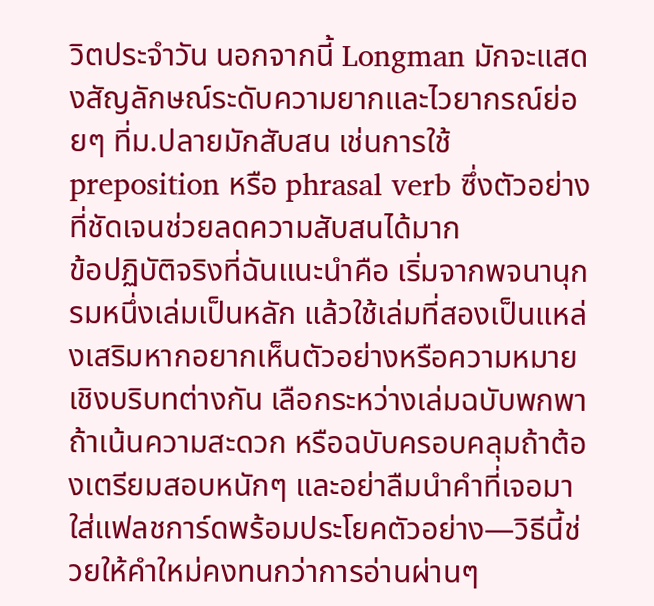วิตประจำวัน นอกจากนี้ Longman มักจะแสดงสัญลักษณ์ระดับความยากและไวยากรณ์ย่อยๆ ที่ม.ปลายมักสับสน เช่นการใช้ preposition หรือ phrasal verb ซึ่งตัวอย่างที่ชัดเจนช่วยลดความสับสนได้มาก
ข้อปฏิบัติจริงที่ฉันแนะนำคือ เริ่มจากพจนานุกรมหนึ่งเล่มเป็นหลัก แล้วใช้เล่มที่สองเป็นแหล่งเสริมหากอยากเห็นตัวอย่างหรือความหมายเชิงบริบทต่างกัน เลือกระหว่างเล่มฉบับพกพาถ้าเน้นความสะดวก หรือฉบับครอบคลุมถ้าต้องเตรียมสอบหนักๆ และอย่าลืมนำคำที่เจอมาใส่แฟลชการ์ดพร้อมประโยคตัวอย่าง—วิธีนี้ช่วยให้คำใหม่คงทนกว่าการอ่านผ่านๆ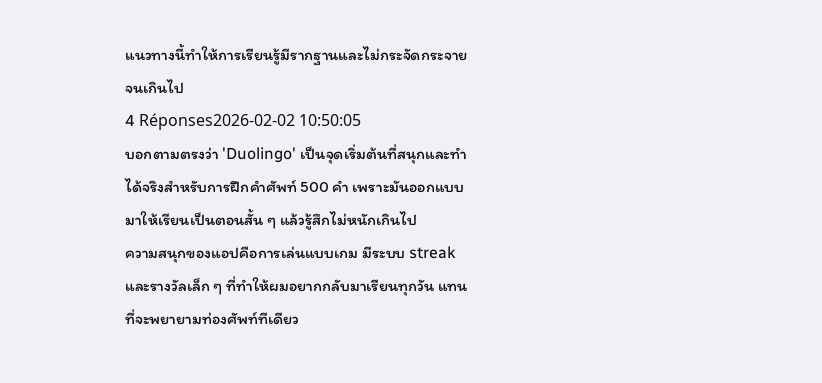แนวทางนี้ทำให้การเรียนรู้มีรากฐานและไม่กระจัดกระจายจนเกินไป
4 Réponses2026-02-02 10:50:05
บอกตามตรงว่า 'Duolingo' เป็นจุดเริ่มต้นที่สนุกและทำได้จริงสำหรับการฝึกคำศัพท์ 500 คำ เพราะมันออกแบบมาให้เรียนเป็นตอนสั้น ๆ แล้วรู้สึกไม่หนักเกินไป
ความสนุกของแอปคือการเล่นแบบเกม มีระบบ streak และรางวัลเล็ก ๆ ที่ทำให้ผมอยากกลับมาเรียนทุกวัน แทนที่จะพยายามท่องศัพท์ทีเดียว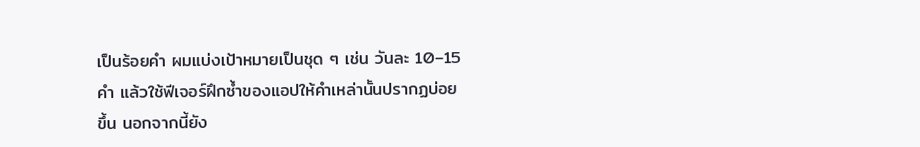เป็นร้อยคำ ผมแบ่งเป้าหมายเป็นชุด ๆ เช่น วันละ 10–15 คำ แล้วใช้ฟีเจอร์ฝึกซ้ำของแอปให้คำเหล่านั้นปรากฏบ่อยขึ้น นอกจากนี้ยัง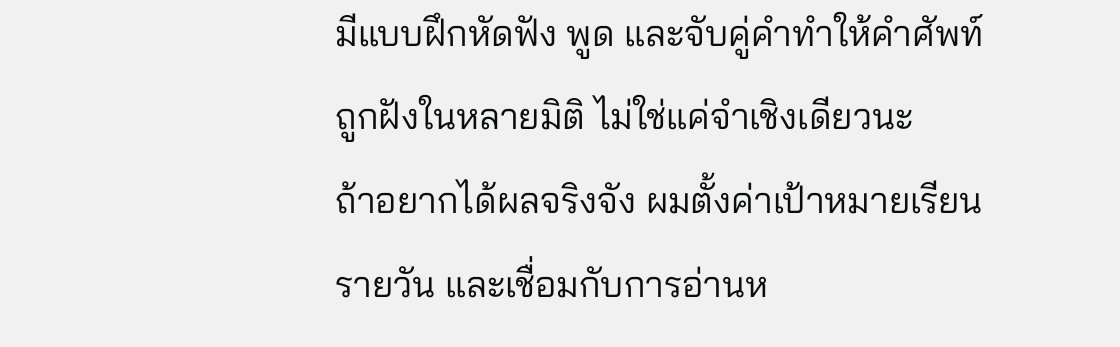มีแบบฝึกหัดฟัง พูด และจับคู่คำทำให้คำศัพท์ถูกฝังในหลายมิติ ไม่ใช่แค่จำเชิงเดียวนะ
ถ้าอยากได้ผลจริงจัง ผมตั้งค่าเป้าหมายเรียนรายวัน และเชื่อมกับการอ่านห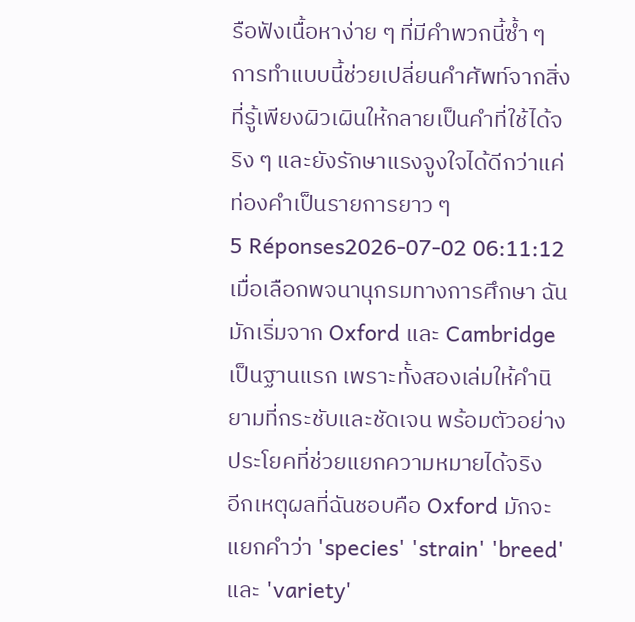รือฟังเนื้อหาง่าย ๆ ที่มีคำพวกนี้ซ้ำ ๆ การทำแบบนี้ช่วยเปลี่ยนคำศัพท์จากสิ่งที่รู้เพียงผิวเผินให้กลายเป็นคำที่ใช้ได้จริง ๆ และยังรักษาแรงจูงใจได้ดีกว่าแค่ท่องคำเป็นรายการยาว ๆ
5 Réponses2026-07-02 06:11:12
เมื่อเลือกพจนานุกรมทางการศึกษา ฉันมักเริ่มจาก Oxford และ Cambridge เป็นฐานแรก เพราะทั้งสองเล่มให้คำนิยามที่กระชับและชัดเจน พร้อมตัวอย่างประโยคที่ช่วยแยกความหมายได้จริง
อีกเหตุผลที่ฉันชอบคือ Oxford มักจะแยกคำว่า 'species' 'strain' 'breed' และ 'variety'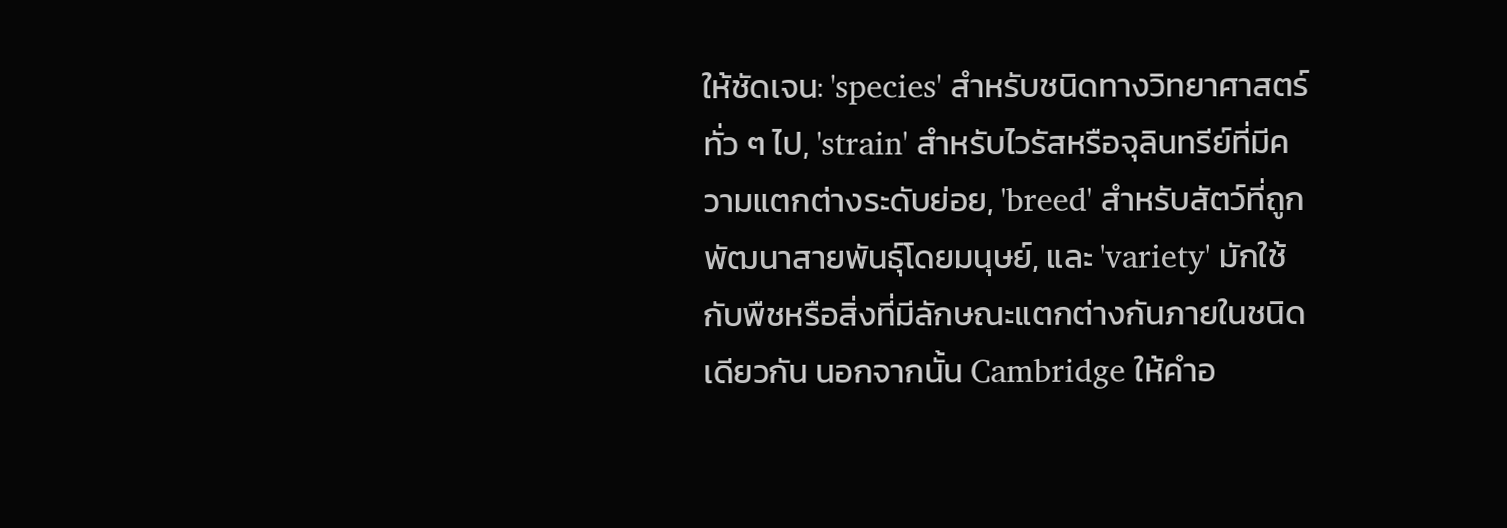ให้ชัดเจน: 'species' สำหรับชนิดทางวิทยาศาสตร์ทั่ว ๆ ไป, 'strain' สำหรับไวรัสหรือจุลินทรีย์ที่มีความแตกต่างระดับย่อย, 'breed' สำหรับสัตว์ที่ถูกพัฒนาสายพันธุ์โดยมนุษย์, และ 'variety' มักใช้กับพืชหรือสิ่งที่มีลักษณะแตกต่างกันภายในชนิดเดียวกัน นอกจากนั้น Cambridge ให้คำอ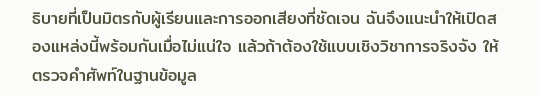ธิบายที่เป็นมิตรกับผู้เรียนและการออกเสียงที่ชัดเจน ฉันจึงแนะนำให้เปิดสองแหล่งนี้พร้อมกันเมื่อไม่แน่ใจ แล้วถ้าต้องใช้แบบเชิงวิชาการจริงจัง ให้ตรวจคำศัพท์ในฐานข้อมูล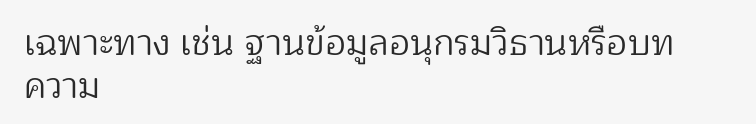เฉพาะทาง เช่น ฐานข้อมูลอนุกรมวิธานหรือบทความ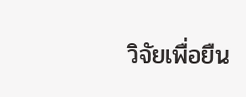วิจัยเพื่อยืน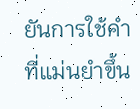ยันการใช้คำที่แม่นยำขึ้น